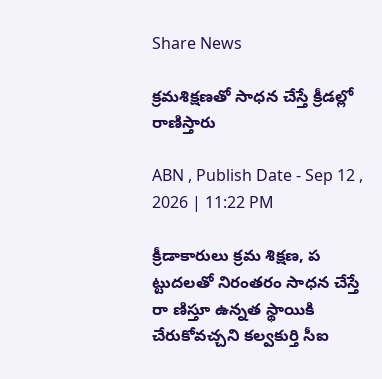Share News

క్రమశిక్షణతో సాధన చేస్తే క్రీడల్లో రాణిస్తారు

ABN , Publish Date - Sep 12 , 2026 | 11:22 PM

క్రీడాకారులు క్రమ శిక్షణ, ప ట్టుదలతో నిరంతరం సాధన చేస్తే రా ణిస్తూ ఉన్నత స్థాయికి చేరుకోవచ్చని కల్వకుర్తి సీఐ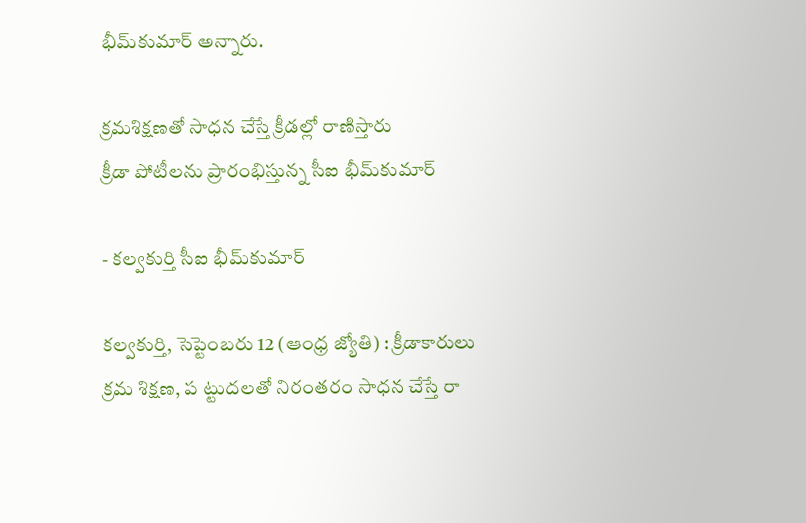భీమ్‌కుమార్‌ అన్నారు.

క్రమశిక్షణతో సాధన చేస్తే క్రీడల్లో రాణిస్తారు
క్రీడా పోటీలను ప్రారంభిస్తున్న సీఐ భీమ్‌కుమార్‌

- కల్వకుర్తి సీఐ భీమ్‌కుమార్‌

కల్వకుర్తి, సెప్టెంబరు 12 (ఆంధ్ర జ్యోతి) : క్రీడాకారులు క్రమ శిక్షణ, ప ట్టుదలతో నిరంతరం సాధన చేస్తే రా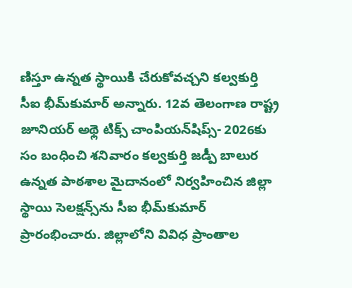ణిస్తూ ఉన్నత స్థాయికి చేరుకోవచ్చని కల్వకుర్తి సీఐ భీమ్‌కుమార్‌ అన్నారు. 12వ తెలంగాణ రాష్ట్ర జూనియర్‌ అథ్లె టిక్స్‌ చాంపియన్‌షిప్స్‌- 2026కు సం బంధించి శనివారం కల్వకుర్తి జడ్పీ బాలుర ఉన్నత పాఠశాల మైదానంలో నిర్వహించిన జిల్లా స్థాయి సెలక్షన్స్‌ను సీఐ భీమ్‌కుమార్‌ ప్రారంభించారు. జిల్లాలోని వివిధ ప్రాంతాల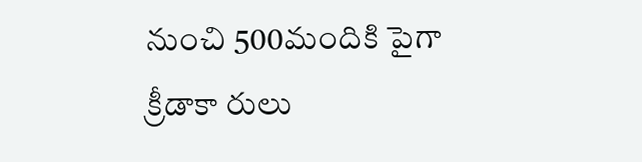నుంచి 500మందికి పైగా క్రీడాకా రులు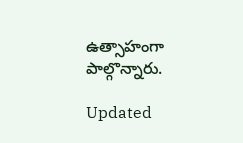ఉత్సాహంగా పాల్గొన్నారు.

Updated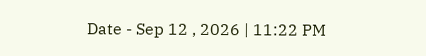Date - Sep 12 , 2026 | 11:22 PM